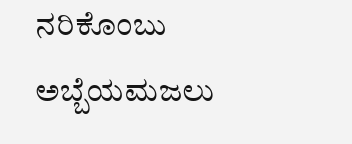ನರಿಕೊಂಬು ಅಬ್ಬೆಯಮಜಲು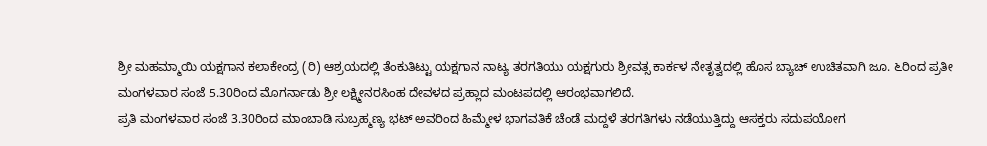ಶ್ರೀ ಮಹಮ್ಮಾಯಿ ಯಕ್ಷಗಾನ ಕಲಾಕೇಂದ್ರ (ರಿ) ಆಶ್ರಯದಲ್ಲಿ ತೆಂಕುತಿಟ್ಟು ಯಕ್ಷಗಾನ ನಾಟ್ಯ ತರಗತಿಯು ಯಕ್ಷಗುರು ಶ್ರೀವತ್ಸ ಕಾರ್ಕಳ ನೇತೃತ್ವದಲ್ಲಿ ಹೊಸ ಬ್ಯಾಚ್ ಉಚಿತವಾಗಿ ಜೂ. ೬ರಿಂದ ಪ್ರತೀ ಮಂಗಳವಾರ ಸಂಜೆ 5.30ರಿಂದ ಮೊಗರ್ನಾಡು ಶ್ರೀ ಲಕ್ಷ್ಮೀನರಸಿಂಹ ದೇವಳದ ಪ್ರಹ್ಲಾದ ಮಂಟಪದಲ್ಲಿ ಆರಂಭವಾಗಲಿದೆ.
ಪ್ರತಿ ಮಂಗಳವಾರ ಸಂಜೆ 3.30ರಿಂದ ಮಾಂಬಾಡಿ ಸುಬ್ರಹ್ಮಣ್ಯ ಭಟ್ ಅವರಿಂದ ಹಿಮ್ಮೇಳ ಭಾಗವತಿಕೆ ಚೆಂಡೆ ಮದ್ದಳೆ ತರಗತಿಗಳು ನಡೆಯುತ್ತಿದ್ದು ಆಸಕ್ತರು ಸದುಪಯೋಗ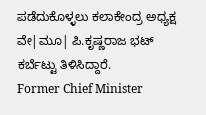ಪಡೆದುಕೊಳ್ಳಲು ಕಲಾಕೇಂದ್ರ ಅಧ್ಯಕ್ಷ ವೇ|ಮೂ| ಪಿ.ಕೃಷ್ಣರಾಜ ಭಟ್ ಕರ್ಬೆಟ್ಟು ತಿಳಿಸಿದ್ದಾರೆ.
Former Chief Minister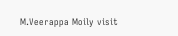M.Veerappa Moily visit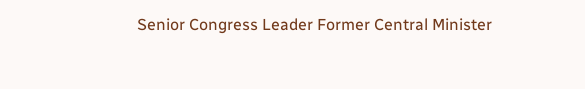Senior Congress Leader Former Central Minister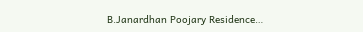B.Janardhan Poojary Residence…